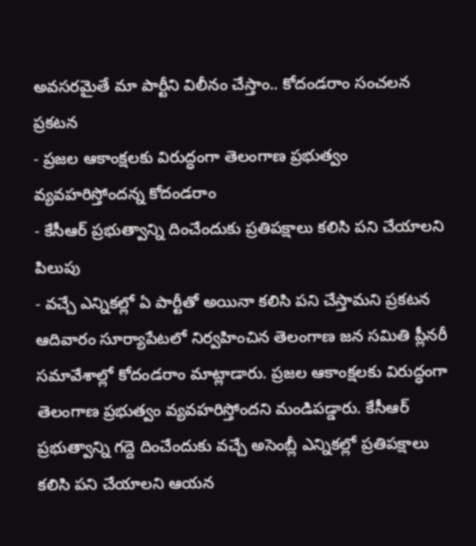అవసరమైతే మా పార్టీని విలీనం చేస్తాం.. కోదండరాం సంచలన ప్రకటన
- ప్రజల ఆకాంక్షలకు విరుద్ధంగా తెలంగాణ ప్రభుత్వం వ్యవహరిస్తోందన్న కోదండరాం
- కేసీఆర్ ప్రభుత్వాన్ని దించేందుకు ప్రతిపక్షాలు కలిసి పని చేయాలని పిలుపు
- వచ్చే ఎన్నికల్లో ఏ పార్టీతో అయినా కలిసి పని చేస్తామని ప్రకటన
ఆదివారం సూర్యాపేటలో నిర్వహించిన తెలంగాణ జన సమితి ప్లీనరీ సమావేశాల్లో కోదండరాం మాట్లాడారు. ప్రజల ఆకాంక్షలకు విరుద్ధంగా తెలంగాణ ప్రభుత్వం వ్యవహరిస్తోందని మండిపడ్డారు. కేసీఆర్ ప్రభుత్వాన్ని గద్దె దించేందుకు వచ్చే అసెంబ్లీ ఎన్నికల్లో ప్రతిపక్షాలు కలిసి పని చేయాలని ఆయన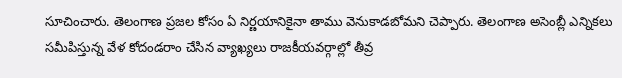సూచించారు. తెలంగాణ ప్రజల కోసం ఏ నిర్ణయానికైనా తాము వెనుకాడబోమని చెప్పారు. తెలంగాణ అసెంబ్లీ ఎన్నికలు సమీపిస్తున్న వేళ కోదండరాం చేసిన వ్యాఖ్యలు రాజకీయవర్గాల్లో తీవ్ర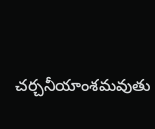చర్చనీయాంశమవుతు